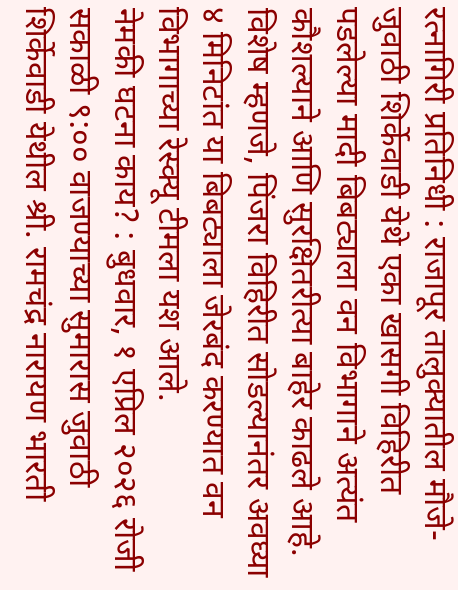रत्नागिरी प्रतिनिधी : राजापूर तालुक्यातील मौजे- जुवाठी शिर्केवाडी येथे एका खासगी विहिरीत पडलेल्या मादी बिबट्याला वन विभागाने अत्यंत कौशल्याने आणि सुरक्षितरीत्या बाहेर काढले आहे. विशेष म्हणजे, पिंजरा विहिरीत सोडल्यानंतर अवघ्या ४ मिनिटांत या बिबट्याला जेरबंद करण्यात वन विभागाच्या रेस्क्यू टीमला यश आले.
नेमकी घटना काय? : बुधवार, १ एप्रिल २०२६ रोजी सकाळी ९:०० वाजण्याच्या सुमारास जुवाठी शिर्केवाडी येथील श्री. रामचंद्र नारायण भारती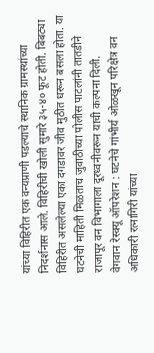यांच्या विहिरीत एक वन्यप्राणी पडल्याचे स्थानिक ग्रामस्थांच्या निदर्शनास आले. विहिरीची खोली सुमारे ३५-४० फूट होती. बिबट्या विहिरीत असलेल्या एका दगडावर जीव मुठीत धरून बसला होता. या घटनेची माहिती मिळताच जुवाठीच्या पोलीस पाटलांनी तातडीने राजापूर वन विभागाला दूरध्वनीवरून याची कल्पना दिली.
वेगवान रेस्क्यू ऑपरेशन : घटनेचे गांभीर्य ओळखून परिक्षेत्र वन अधिकारी रत्नागिरी यांच्या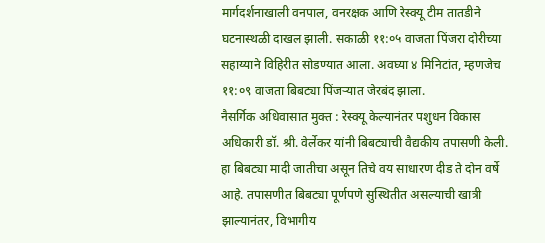मार्गदर्शनाखाली वनपाल, वनरक्षक आणि रेस्क्यू टीम तातडीने घटनास्थळी दाखल झाली. सकाळी ११:०५ वाजता पिंजरा दोरीच्या सहाय्याने विहिरीत सोडण्यात आला. अवघ्या ४ मिनिटांत, म्हणजेच ११:०९ वाजता बिबट्या पिंजऱ्यात जेरबंद झाला.
नैसर्गिक अधिवासात मुक्त : रेस्क्यू केल्यानंतर पशुधन विकास अधिकारी डॉ. श्री. वेर्लेकर यांनी बिबट्याची वैद्यकीय तपासणी केली. हा बिबट्या मादी जातीचा असून तिचे वय साधारण दीड ते दोन वर्षे आहे. तपासणीत बिबट्या पूर्णपणे सुस्थितीत असल्याची खात्री झाल्यानंतर, विभागीय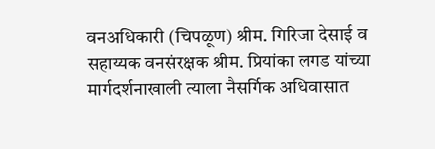वनअधिकारी (चिपळूण) श्रीम. गिरिजा देसाई व सहाय्यक वनसंरक्षक श्रीम. प्रियांका लगड यांच्या मार्गदर्शनाखाली त्याला नैसर्गिक अधिवासात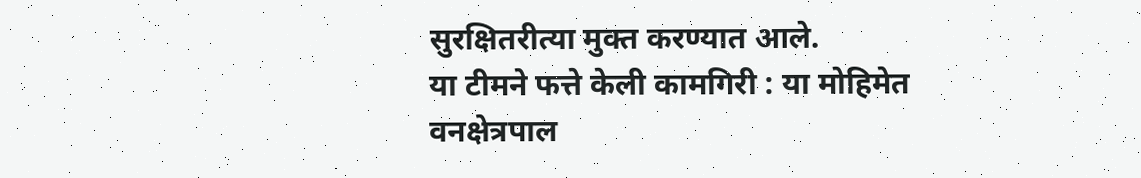सुरक्षितरीत्या मुक्त करण्यात आले.
या टीमने फत्ते केली कामगिरी : या मोहिमेत वनक्षेत्रपाल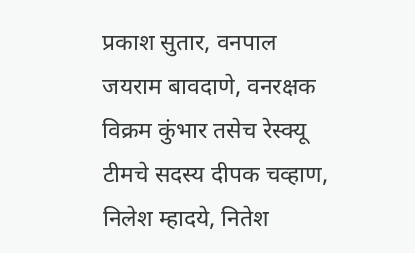प्रकाश सुतार, वनपाल जयराम बावदाणे, वनरक्षक विक्रम कुंभार तसेच रेस्क्यू टीमचे सदस्य दीपक चव्हाण, निलेश म्हादये, नितेश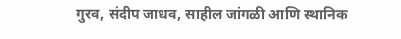गुरव, संदीप जाधव, साहील जांगळी आणि स्थानिक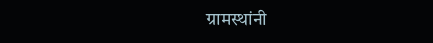ग्रामस्थांनी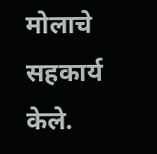मोलाचे सहकार्य केले.